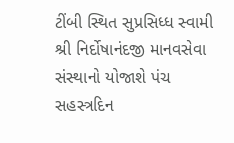ટીંબી સ્થિત સુપ્રસિધ્ધ સ્વામી શ્રી નિર્દોષાનંદજી માનવસેવા સંસ્થાનો યોજાશે પંચ સહસ્ત્રદિન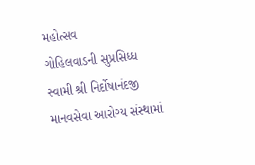મહોત્સવ
ગોહિલવાડની સુપ્રસિધ્ધ સ્વામી શ્રી નિર્દોષાનંદજી માનવસેવા આરોગ્ય સંસ્થામાં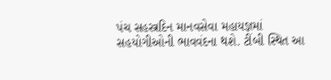પંચ સહસ્ત્રદિન માનવસેવા મહાયજ્ઞમાં સહયોગીઓની ભાવવંદના થશે. ટીંબી સ્થિત આ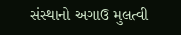સંસ્થાનો અગાઉ મુલત્વી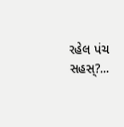રહેલ પંચ સહસ્?...